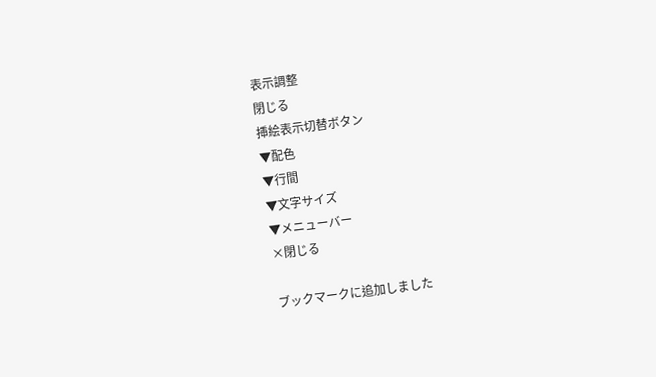表示調整
閉じる
挿絵表示切替ボタン
▼配色
▼行間
▼文字サイズ
▼メニューバー
×閉じる

ブックマークに追加しました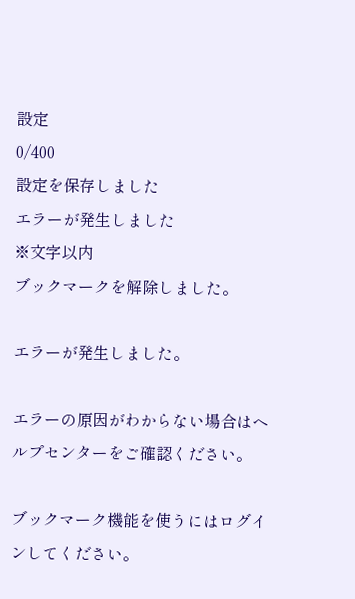設定
0/400
設定を保存しました
エラーが発生しました
※文字以内
ブックマークを解除しました。

エラーが発生しました。

エラーの原因がわからない場合はヘルプセンターをご確認ください。

ブックマーク機能を使うにはログインしてください。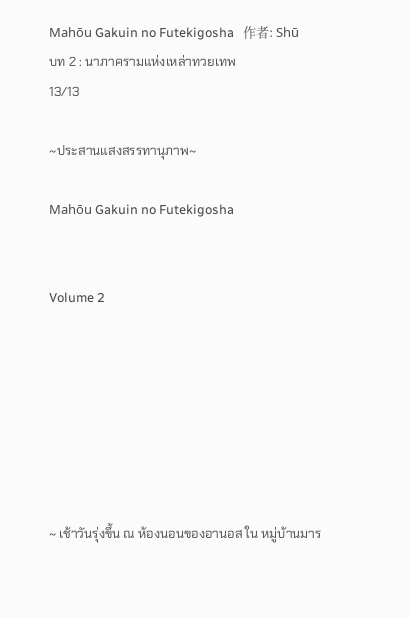Mahōu Gakuin no Futekigosha   作者: Shū
บท 2 : นาภาครามแห่งเหล่าทวยเทพ
13/13

~ประสานแสงสรรทานุภาพ~

Mahōu Gakuin no Futekigosha


Volume 2







~ เช้าวันรุ่งขึ้น ณ ห้องนอนของอานอส ใน หมู่บ้านมาร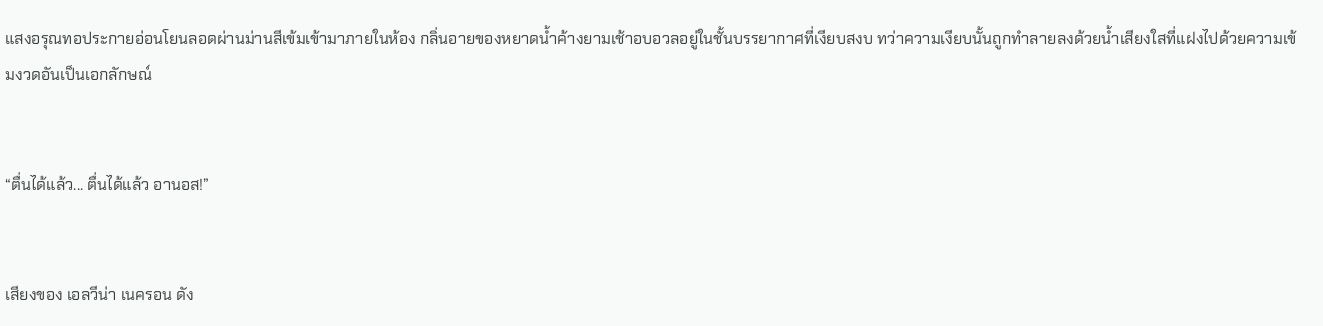แสงอรุณทอประกายอ่อนโยนลอดผ่านม่านสีเข้มเข้ามาภายในห้อง กลิ่นอายของหยาดน้ำค้างยามเช้าอบอวลอยู่ในชั้นบรรยากาศที่เงียบสงบ ทว่าความเงียบนั้นถูกทำลายลงด้วยน้ำเสียงใสที่แฝงไปด้วยความเข้มงวดอันเป็นเอกลักษณ์


“ตื่นได้แล้ว... ตื่นได้แล้ว อานอส!”


เสียงของ เอลวีน่า เนครอน ดัง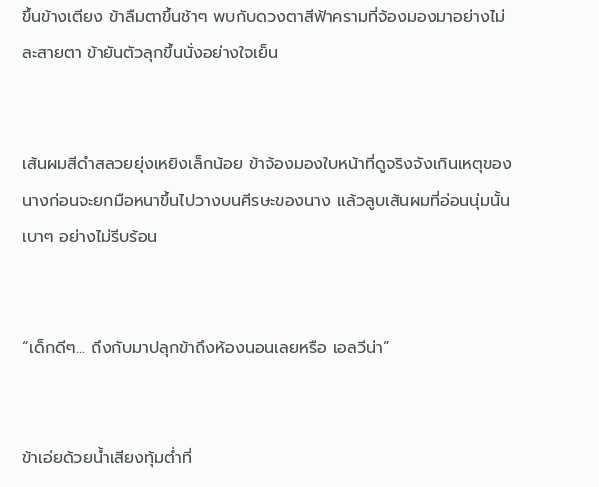ขึ้นข้างเตียง ข้าลืมตาขึ้นช้าๆ พบกับดวงตาสีฟ้าครามที่จ้องมองมาอย่างไม่ละสายตา ข้ายันตัวลุกขึ้นนั่งอย่างใจเย็น


เส้นผมสีดำสลวยยุ่งเหยิงเล็กน้อย ข้าจ้องมองใบหน้าที่ดูจริงจังเกินเหตุของนางก่อนจะยกมือหนาขึ้นไปวางบนศีรษะของนาง แล้วลูบเส้นผมที่อ่อนนุ่มนั้นเบาๆ อย่างไม่รีบร้อน


“เด็กดีๆ... ถึงกับมาปลุกข้าถึงห้องนอนเลยหรือ เอลวีน่า”


ข้าเอ่ยด้วยน้ำเสียงทุ้มต่ำที่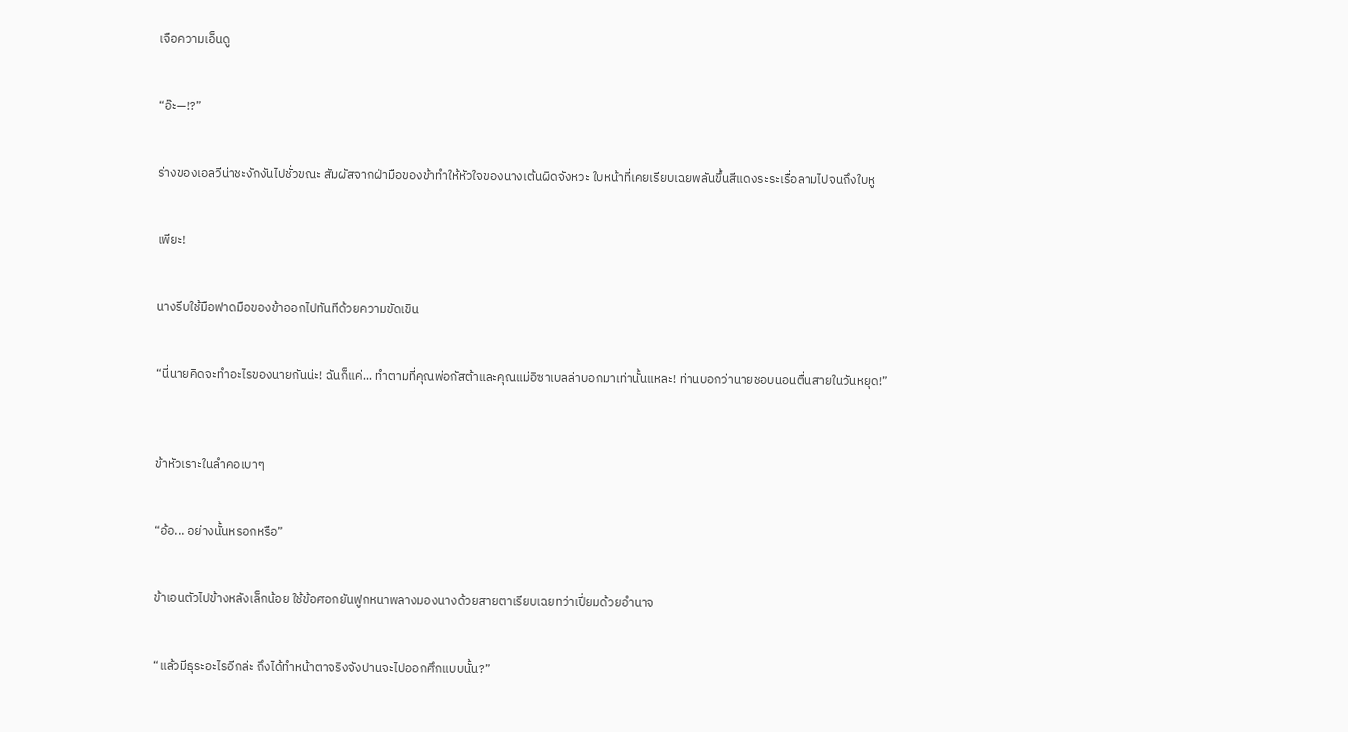เจือความเอ็นดู


“อ๊ะ—!?”


ร่างของเอลวีน่าชะงักงันไปชั่วขณะ สัมผัสจากฝ่ามือของข้าทำให้หัวใจของนางเต้นผิดจังหวะ ใบหน้าที่เคยเรียบเฉยพลันขึ้นสีแดงระระเรื่อลามไปจนถึงใบหู


เพียะ!


นางรีบใช้มือฟาดมือของข้าออกไปทันทีด้วยความขัดเขิน


“นี่นายคิดจะทำอะไรของนายกันน่ะ! ฉันก็แค่... ทำตามที่คุณพ่อกัสต้าและคุณแม่อิซาเบลล่าบอกมาเท่านั้นแหละ! ท่านบอกว่านายชอบนอนตื่นสายในวันหยุด!”



ข้าหัวเราะในลำคอเบาๆ


“อ้อ... อย่างนั้นหรอกหรือ”


ข้าเอนตัวไปข้างหลังเล็กน้อย ใช้ข้อศอกยันฟูกหนาพลางมองนางด้วยสายตาเรียบเฉยทว่าเปี่ยมด้วยอำนาจ


“แล้วมีธุระอะไรอีกล่ะ ถึงได้ทำหน้าตาจริงจังปานจะไปออกศึกแบบนั้น?”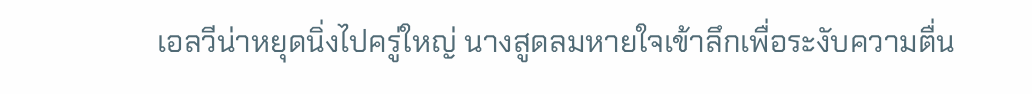เอลวีน่าหยุดนิ่งไปครู่ใหญ่ นางสูดลมหายใจเข้าลึกเพื่อระงับความตื่น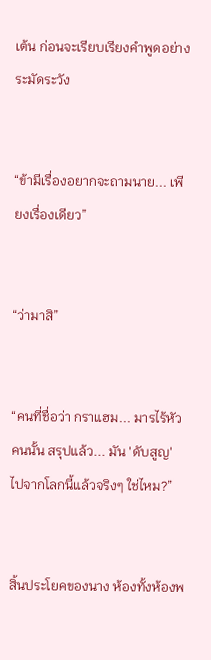เต้น ก่อนจะเรียบเรียงคำพูดอย่างระมัดระวัง


“ข้ามีเรื่องอยากจะถามนาย... เพียงเรื่องเดียว”


“ว่ามาสิ”


“คนที่ชื่อว่า กราแฮม... มารไร้หัวคนนั้น สรุปแล้ว... มัน 'ดับสูญ' ไปจากโลกนี้แล้วจริงๆ ใช่ไหม?”


สิ้นประโยคของนาง ห้องทั้งห้องพ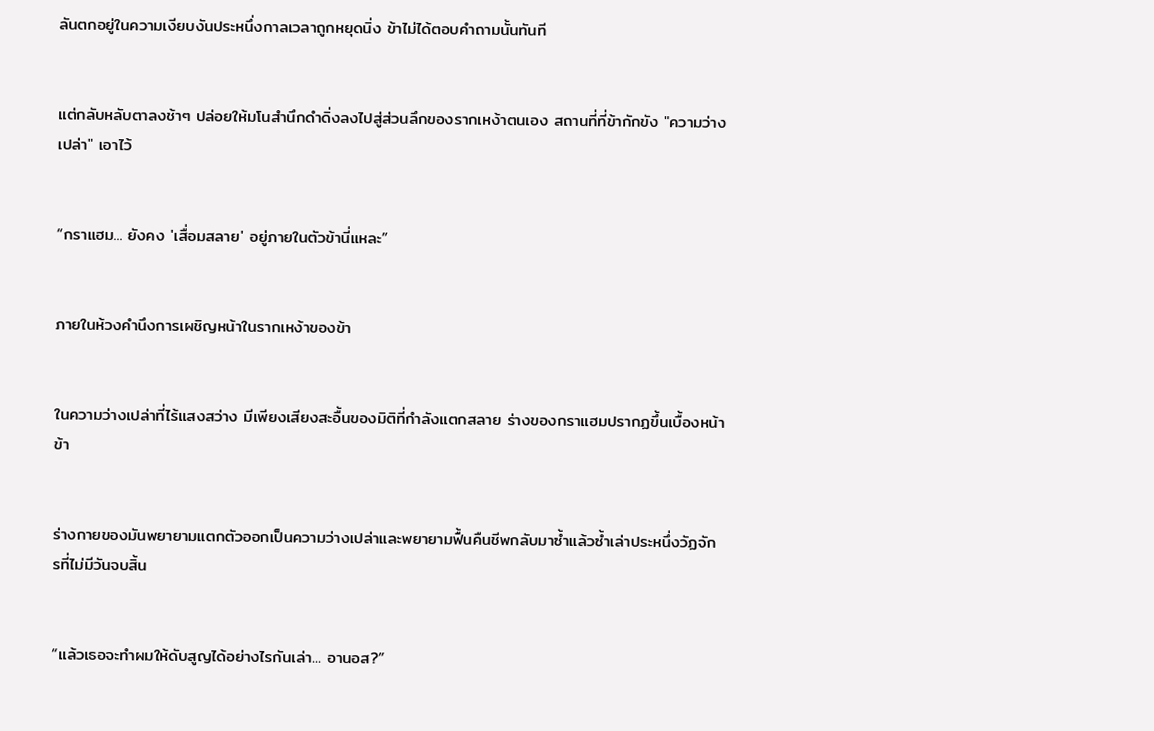ลันตกอยู่ในความเงียบงันประหนึ่งกาลเวลาถูกหยุดนิ่ง ข้าไม่ได้ตอบคำถามนั้นทันที


แต่กลับหลับตาลงช้าๆ ปล่อยให้มโนสำนึกดำดิ่งลงไปสู่ส่วนลึกของรากเหง้าตนเอง สถานที่ที่ข้ากักขัง "ความว่างเปล่า" เอาไว้


“กราแฮม... ยังคง 'เสื่อมสลาย' อยู่ภายในตัวข้านี่แหละ”


ภายในห้วงคำนึงการเผชิญหน้าในรากเหง้าของข้า


ในความว่างเปล่าที่ไร้แสงสว่าง มีเพียงเสียงสะอื้นของมิติที่กำลังแตกสลาย ร่างของกราแฮมปรากฏขึ้นเบื้องหน้าข้า


ร่างกายของมันพยายามแตกตัวออกเป็นความว่างเปล่าและพยายามฟื้นคืนชีพกลับมาซ้ำแล้วซ้ำเล่าประหนึ่งวัฏจักรที่ไม่มีวันจบสิ้น


“แล้วเธอจะทำผมให้ดับสูญได้อย่างไรกันเล่า... อานอส?”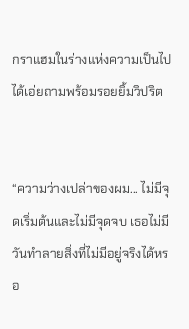กราแฮมในร่างแห่งความเป็นไปได้เอ่ยถามพร้อมรอยยิ้มวิปริต


“ความว่างเปล่าของผม... ไม่มีจุดเริ่มต้นและไม่มีจุดจบ เธอไม่มีวันทำลายสิ่งที่ไม่มีอยู่จริงได้หรอ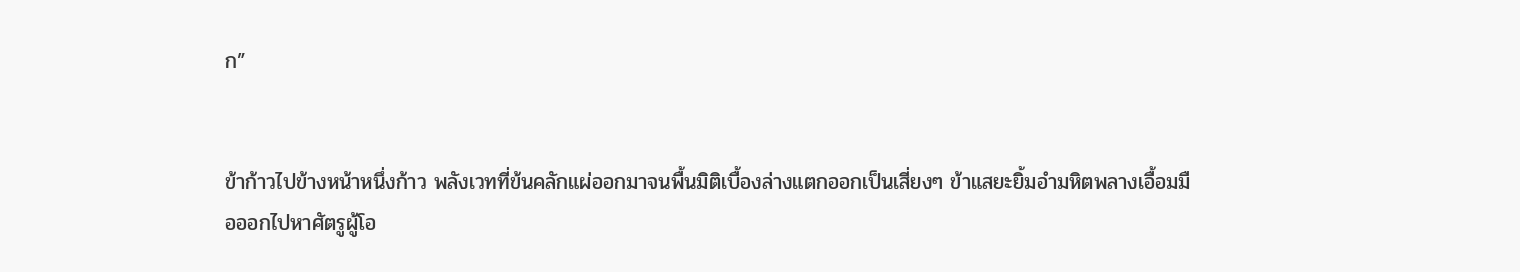ก”


ข้าก้าวไปข้างหน้าหนึ่งก้าว พลังเวทที่ข้นคลักแผ่ออกมาจนพื้นมิติเบื้องล่างแตกออกเป็นเสี่ยงๆ ข้าแสยะยิ้มอำมหิตพลางเอื้อมมือออกไปหาศัตรูผู้โอ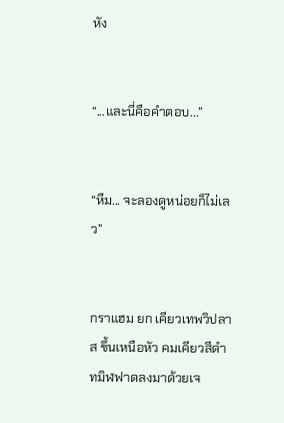หัง


“...และนี่คือคำตอบ...”


“หืม... จะลองดูหน่อยก็ไม่เลว”


กราแฮม ยก เคียวเทพวิปลาส ขึ้นเหนือหัว คมเคียวสีดำทมิฬฟาดลงมาด้วยเจ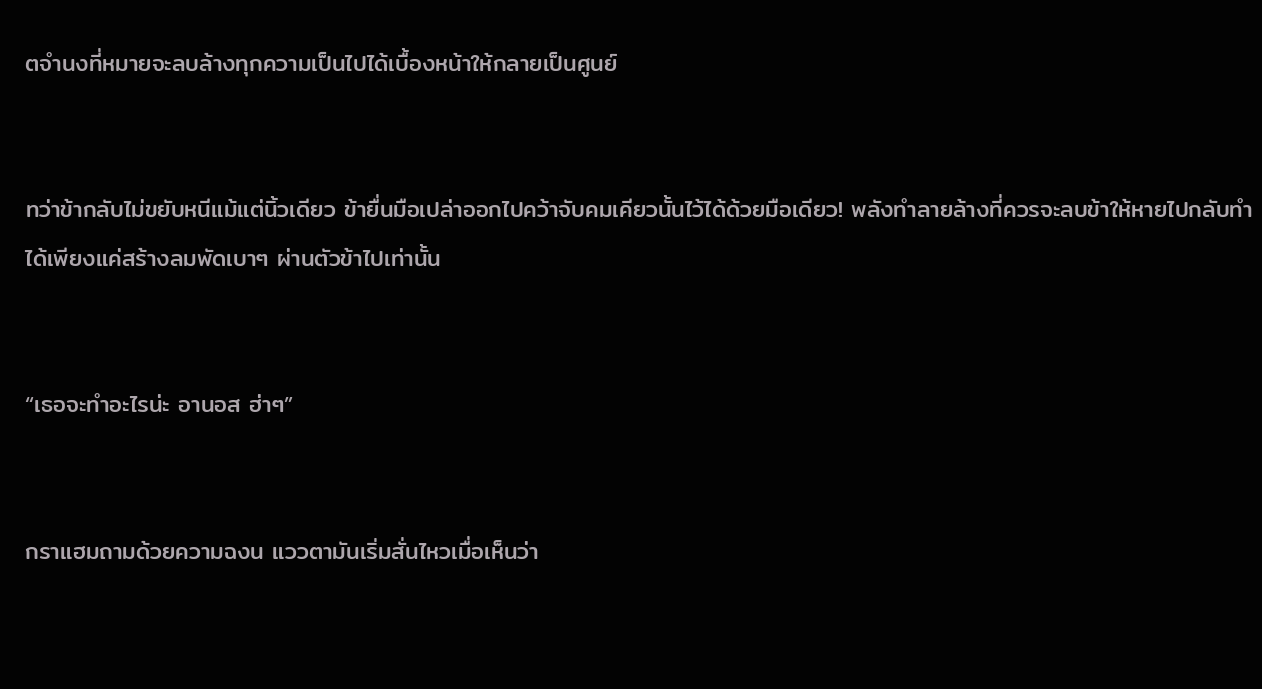ตจำนงที่หมายจะลบล้างทุกความเป็นไปได้เบื้องหน้าให้กลายเป็นศูนย์


ทว่าข้ากลับไม่ขยับหนีแม้แต่นิ้วเดียว ข้ายื่นมือเปล่าออกไปคว้าจับคมเคียวนั้นไว้ได้ด้วยมือเดียว! พลังทำลายล้างที่ควรจะลบข้าให้หายไปกลับทำได้เพียงแค่สร้างลมพัดเบาๆ ผ่านตัวข้าไปเท่านั้น


“เธอจะทำอะไรน่ะ อานอส ฮ่าๆ”


กราแฮมถามด้วยความฉงน แววตามันเริ่มสั่นไหวเมื่อเห็นว่า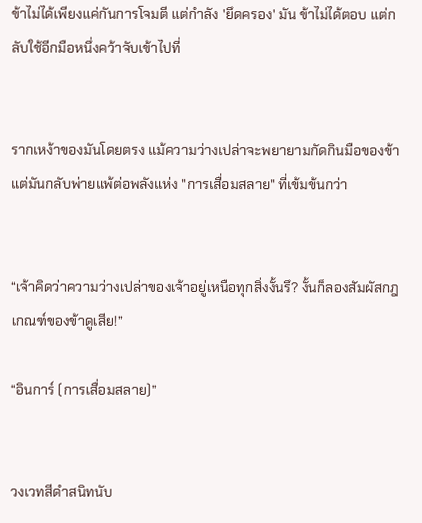ข้าไม่ได้เพียงแค่กันการโจมตี แต่กำลัง 'ยึดครอง' มัน ข้าไม่ได้ตอบ แต่กลับใช้อีกมือหนึ่งคว้าจับเข้าไปที่


รากเหง้าของมันโดยตรง แม้ความว่างเปล่าจะพยายามกัดกินมือของข้า แต่มันกลับพ่ายแพ้ต่อพลังแห่ง "การเสื่อมสลาย" ที่เข้มข้นกว่า


“เจ้าคิดว่าความว่างเปล่าของเจ้าอยู่เหนือทุกสิ่งงั้นรึ? งั้นก็ลองสัมผัสกฎเกณฑ์ของข้าดูเสีย!”

“อินการ์ (การเสื่อมสลาย)”


วงเวทสีดำสนิทนับ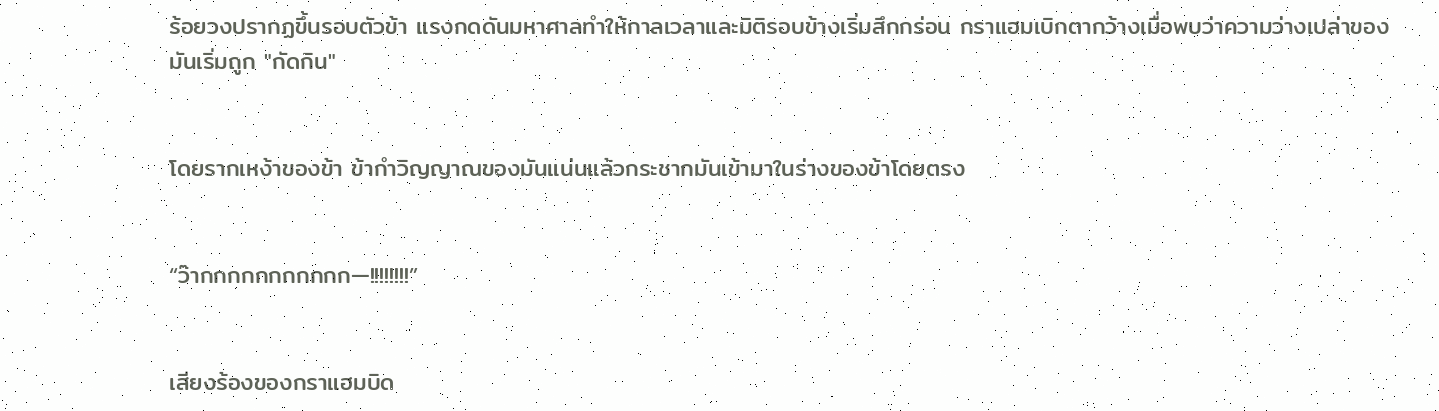ร้อยวงปรากฏขึ้นรอบตัวข้า แรงกดดันมหาศาลทำให้กาลเวลาและมิติรอบข้างเริ่มสึกกร่อน กราแฮมเบิกตากว้างเมื่อพบว่าความว่างเปล่าของมันเริ่มถูก "กัดกิน"


โดยรากเหง้าของข้า ข้ากำวิญญาณของมันแน่นแล้วกระชากมันเข้ามาในร่างของข้าโดยตรง


“ว๊ากกกกกกกกกกก—!!!!!!!!”


เสียงร้องของกราแฮมบิด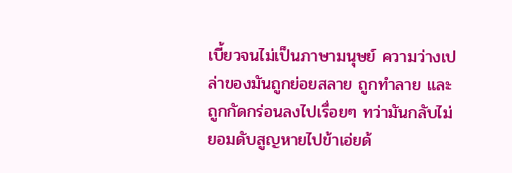เบี้ยวจนไม่เป็นภาษามนุษย์ ความว่างเปล่าของมันถูกย่อยสลาย ถูกทำลาย และถูกกัดกร่อนลงไปเรื่อยๆ ทว่ามันกลับไม่ยอมดับสูญหายไปข้าเอ่ยด้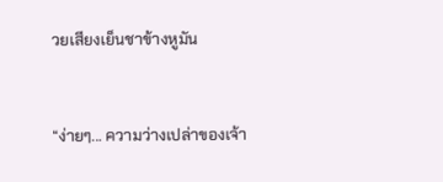วยเสียงเย็นชาข้างหูมัน


“ง่ายๆ... ความว่างเปล่าของเจ้า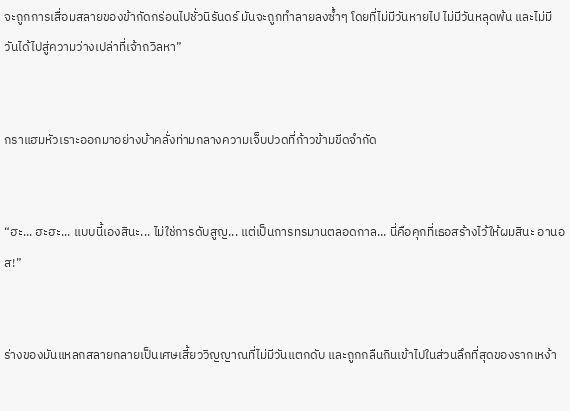จะถูกการเสื่อมสลายของข้ากัดกร่อนไปชั่วนิรันดร์ มันจะถูกทำลายลงซ้ำๆ โดยที่ไม่มีวันหายไป ไม่มีวันหลุดพ้น และไม่มีวันได้ไปสู่ความว่างเปล่าที่เจ้าถวิลหา”


กราแฮมหัวเราะออกมาอย่างบ้าคลั่งท่ามกลางความเจ็บปวดที่ก้าวข้ามขีดจำกัด


“ฮะ... ฮะฮะ... แบบนี้เองสินะ... ไม่ใช่การดับสูญ... แต่เป็นการทรมานตลอดกาล... นี่คือคุกที่เธอสร้างไว้ให้ผมสินะ อานอส!”


ร่างของมันแหลกสลายกลายเป็นเศษเสี้ยววิญญาณที่ไม่มีวันแตกดับ และถูกกลืนกินเข้าไปในส่วนลึกที่สุดของรากเหง้า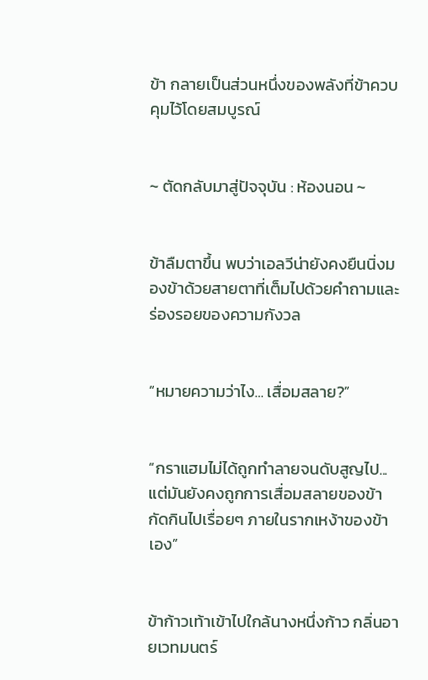ข้า กลายเป็นส่วนหนึ่งของพลังที่ข้าควบคุมไว้โดยสมบูรณ์


~ ตัดกลับมาสู่ปัจจุบัน : ห้องนอน ~


ข้าลืมตาขึ้น พบว่าเอลวีน่ายังคงยืนนิ่งมองข้าด้วยสายตาที่เต็มไปด้วยคำถามและร่องรอยของความกังวล


“หมายความว่าไง... เสื่อมสลาย?”


“กราแฮมไม่ได้ถูกทำลายจนดับสูญไป... แต่มันยังคงถูกการเสื่อมสลายของข้ากัดกินไปเรื่อยๆ ภายในรากเหง้าของข้าเอง”


ข้าก้าวเท้าเข้าไปใกล้นางหนึ่งก้าว กลิ่นอายเวทมนตร์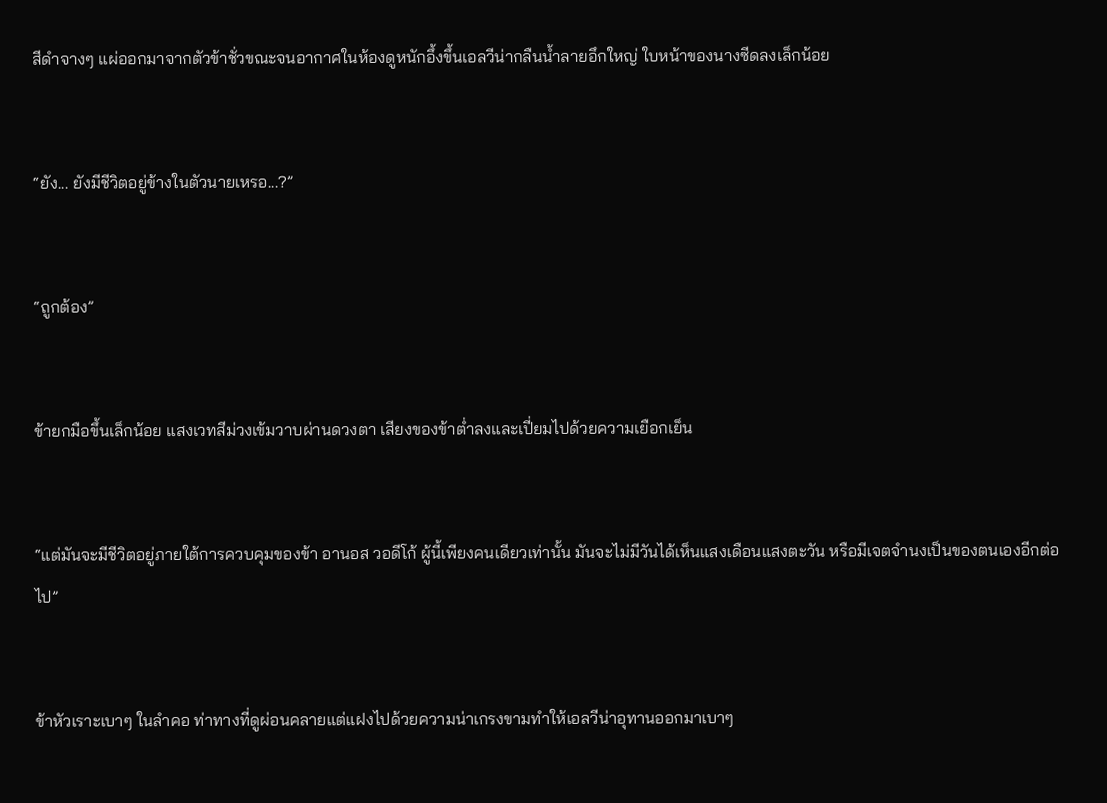สีดำจางๆ แผ่ออกมาจากตัวข้าชั่วขณะจนอากาศในห้องดูหนักอึ้งขึ้นเอลวีน่ากลืนน้ำลายอึกใหญ่ ใบหน้าของนางซีดลงเล็กน้อย


“ยัง... ยังมีชีวิตอยู่ข้างในตัวนายเหรอ...?”


“ถูกต้อง”


ข้ายกมือขึ้นเล็กน้อย แสงเวทสีม่วงเข้มวาบผ่านดวงตา เสียงของข้าต่ำลงและเปี่ยมไปด้วยความเยือกเย็น


“แต่มันจะมีชีวิตอยู่ภายใต้การควบคุมของข้า อานอส วอดีโก้ ผู้นี้เพียงคนเดียวเท่านั้น มันจะไม่มีวันได้เห็นแสงเดือนแสงตะวัน หรือมีเจตจำนงเป็นของตนเองอีกต่อไป”


ข้าหัวเราะเบาๆ ในลำคอ ท่าทางที่ดูผ่อนคลายแต่แฝงไปด้วยความน่าเกรงขามทำให้เอลวีน่าอุทานออกมาเบาๆ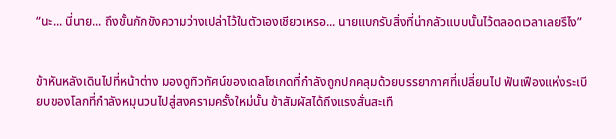“นะ... นี่นาย... ถึงขั้นกักขังความว่างเปล่าไว้ในตัวเองเชียวเหรอ... นายแบกรับสิ่งที่น่ากลัวแบบนั้นไว้ตลอดเวลาเลยรึไง”


ข้าหันหลังเดินไปที่หน้าต่าง มองดูทิวทัศน์ของเดลโซเกดที่กำลังถูกปกคลุมด้วยบรรยากาศที่เปลี่ยนไป ฟันเฟืองแห่งระเบียบของโลกที่กำลังหมุนวนไปสู่สงครามครั้งใหม่นั้น ข้าสัมผัสได้ถึงแรงสั่นสะเทื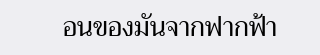อนของมันจากฟากฟ้า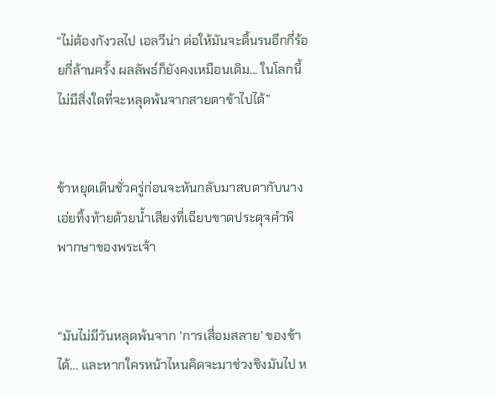“ไม่ต้องกังวลไป เอลวีน่า ต่อให้มันจะดิ้นรนอีกกี่ร้อยกี่ล้านครั้ง ผลลัพธ์ก็ยังคงเหมือนเดิม... ในโลกนี้ไม่มีสิ่งใดที่จะหลุดพ้นจากสายตาข้าไปได้”


ข้าหยุดเดินชั่วครู่ก่อนจะหันกลับมาสบตากับนาง เอ่ยทิ้งท้ายด้วยน้ำเสียงที่เฉียบขาดประดุจคำพิพากษาของพระเจ้า


“มันไม่มีวันหลุดพ้นจาก 'การเสื่อมสลาย' ของข้าได้... และหากใครหน้าไหนคิดจะมาช่วงชิงมันไป ห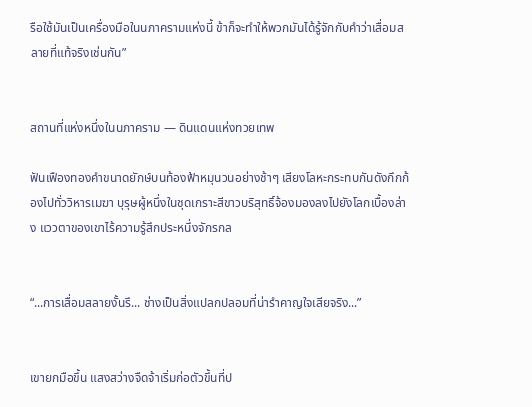รือใช้มันเป็นเครื่องมือในนภาครามแห่งนี้ ข้าก็จะทำให้พวกมันได้รู้จักกับคำว่าเสื่อมสลายที่แท้จริงเช่นกัน”


สถานที่แห่งหนึ่งในนภาคราม — ดินแดนแห่งทวยเทพ

ฟันเฟืองทองคำขนาดยักษ์บนท้องฟ้าหมุนวนอย่างช้าๆ เสียงโลหะกระทบกันดังกึกก้องไปทั่ววิหารเมฆา บุรุษผู้หนึ่งในชุดเกราะสีขาวบริสุทธิ์จ้องมองลงไปยังโลกเบื้องล่าง แววตาของเขาไร้ความรู้สึกประหนึ่งจักรกล


“...การเสื่อมสลายงั้นรึ... ช่างเป็นสิ่งแปลกปลอมที่น่ารำคาญใจเสียจริง...”


เขายกมือขึ้น แสงสว่างจืดจ้าเริ่มก่อตัวขึ้นที่ป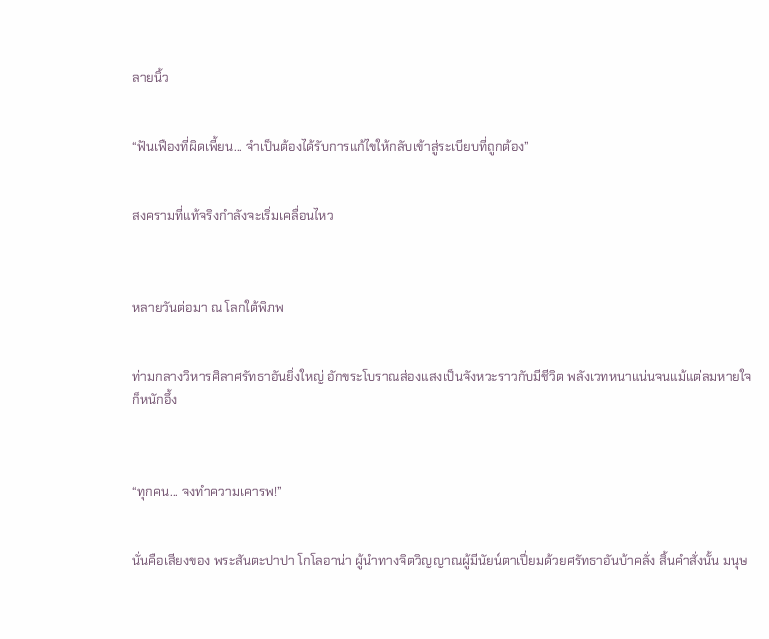ลายนิ้ว


“ฟันเฟืองที่ผิดเพี้ยน... จำเป็นต้องได้รับการแก้ไขให้กลับเข้าสู่ระเบียบที่ถูกต้อง”


สงครามที่แท้จริงกำลังจะเริ่มเคลื่อนไหว



หลายวันต่อมา ณ โลกใต้พิภพ


ท่ามกลางวิหารศิลาศรัทธาอันยิ่งใหญ่ อักขระโบราณส่องแสงเป็นจังหวะราวกับมีชีวิต พลังเวทหนาแน่นจนแม้แต่ลมหายใจก็หนักอึ้ง



“ทุกคน... จงทำความเคารพ!”


นั่นคือเสียงของ พระสันตะปาปา โกโลอาน่า ผู้นำทางจิตวิญญาณผู้มีนัยน์ตาเปี่ยมด้วยศรัทธาอันบ้าคลั่ง สิ้นคำสั่งนั้น มนุษ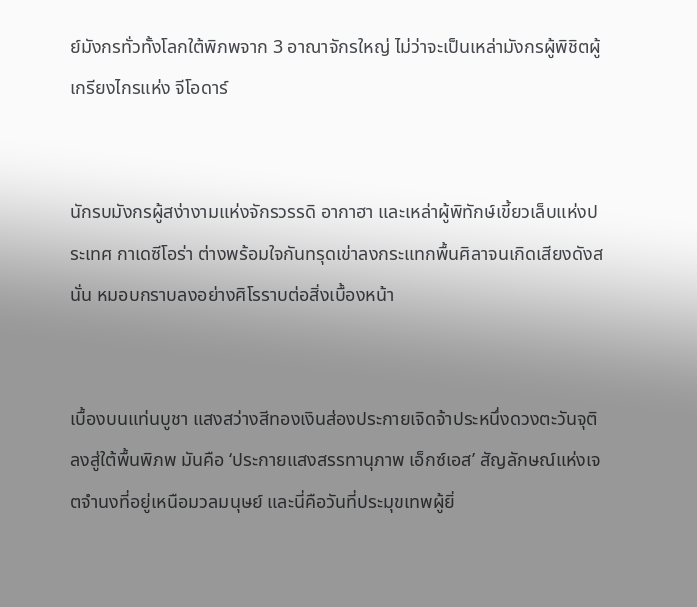ย์มังกรทั่วทั้งโลกใต้พิภพจาก 3 อาณาจักรใหญ่ ไม่ว่าจะเป็นเหล่ามังกรผู้พิชิตผู้เกรียงไกรแห่ง จีโอดาร์


นักรบมังกรผู้สง่างามแห่งจักรวรรดิ อากาฮา และเหล่าผู้พิทักษ์เขี้ยวเล็บแห่งประเทศ กาเดซีโอร่า ต่างพร้อมใจกันทรุดเข่าลงกระแทกพื้นศิลาจนเกิดเสียงดังสนั่น หมอบกราบลงอย่างศิโรราบต่อสิ่งเบื้องหน้า


เบื้องบนแท่นบูชา แสงสว่างสีทองเงินส่องประกายเจิดจ้าประหนึ่งดวงตะวันจุติลงสู่ใต้พื้นพิภพ มันคือ ‘ประกายแสงสรรทานุภาพ เอ็กซ์เอส’ สัญลักษณ์แห่งเจตจำนงที่อยู่เหนือมวลมนุษย์ และนี่คือวันที่ประมุขเทพผู้ยิ่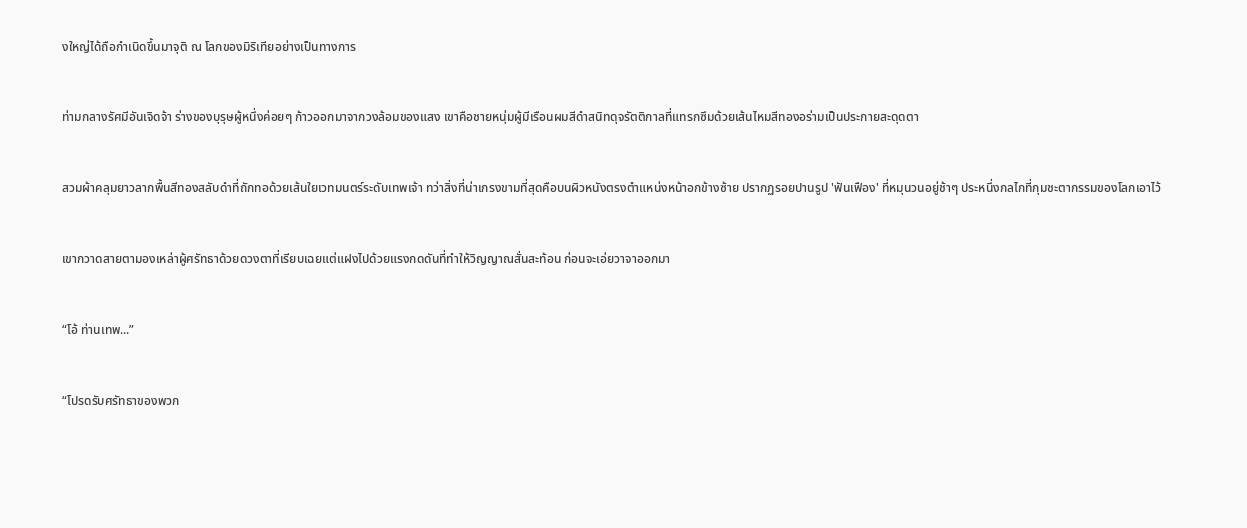งใหญ่ได้ถือกำเนิดขึ้นมาจุติ ณ โลกของมิริเทียอย่างเป็นทางการ


ท่ามกลางรัศมีอันเจิดจ้า ร่างของบุรุษผู้หนึ่งค่อยๆ ก้าวออกมาจากวงล้อมของแสง เขาคือชายหนุ่มผู้มีเรือนผมสีดำสนิทดุจรัตติกาลที่แทรกซึมด้วยเส้นไหมสีทองอร่ามเป็นประกายสะดุดตา


สวมผ้าคลุมยาวลากพื้นสีทองสลับดำที่ถักทอด้วยเส้นใยเวทมนตร์ระดับเทพเจ้า ทว่าสิ่งที่น่าเกรงขามที่สุดคือบนผิวหนังตรงตำแหน่งหน้าอกข้างซ้าย ปรากฏรอยปานรูป 'ฟันเฟือง' ที่หมุนวนอยู่ช้าๆ ประหนึ่งกลไกที่กุมชะตากรรมของโลกเอาไว้


เขากวาดสายตามองเหล่าผู้ศรัทธาด้วยดวงตาที่เรียบเฉยแต่แฝงไปด้วยแรงกดดันที่ทำให้วิญญาณสั่นสะท้อน ก่อนจะเอ่ยวาจาออกมา


“โอ้ ท่านเทพ...”


“โปรดรับศรัทธาของพวก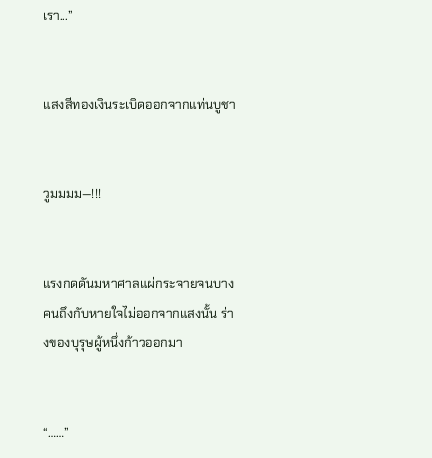เรา...”


แสงสีทองเงินระเบิดออกจากแท่นบูชา


วูมมมม—!!!


แรงกดดันมหาศาลแผ่กระจายจนบางคนถึงกับหายใจไม่ออกจากแสงนั้น ร่างของบุรุษผู้หนึ่งก้าวออกมา


“……”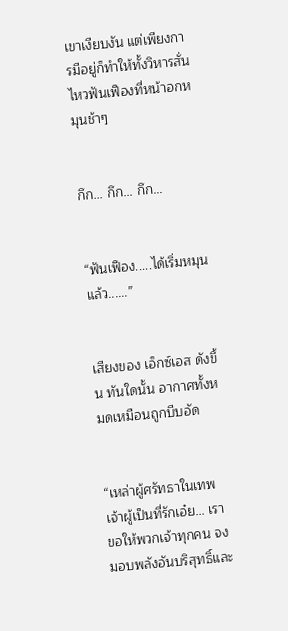เขาเงียบงัน แต่เพียงการมีอยู่ก็ทำให้ทั้งวิหารสั่นไหวฟันเฟืองที่หน้าอกหมุนช้าๆ


กึก... กึก... กึก...


“ฟันเฟือง.....ได้เริ่มหมุนแล้ว......”


เสียงของ เอ็กซ์เอส ดังขึ้น ทันใดนั้น อากาศทั้งหมดเหมือนถูกบีบอัด


“เหล่าผู้ศรัทธาในเทพเจ้าผู้เป็นที่รักเอ๋ย... เราขอให้พวกเจ้าทุกคน จงมอบพลังอันบริสุทธิ์และ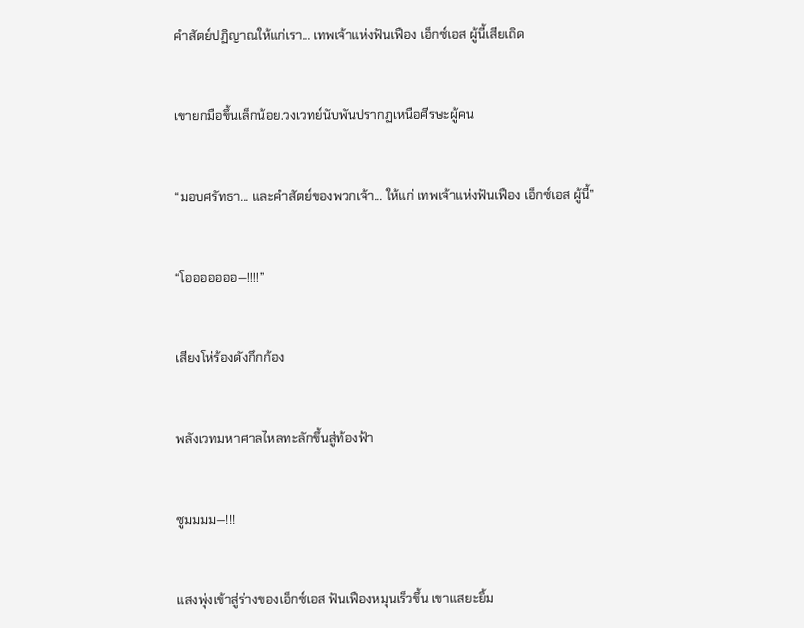คำสัตย์ปฏิญาณให้แก่เรา... เทพเจ้าแห่งฟันเฟือง เอ็กซ์เอส ผู้นี้เสียเถิด


เขายกมือขึ้นเล็กน้อย.วงเวทย์นับพันปรากฏเหนือศีรษะผู้คน


“มอบศรัทธา... และคำสัตย์ของพวกเจ้า... ให้แก่ เทพเจ้าแห่งฟันเฟือง เอ็กซ์เอส ผู้นี้”


“โอออออออ—!!!!”


เสียงโห่ร้องดังกึกก้อง


พลังเวทมหาศาลไหลทะลักขึ้นสู่ท้องฟ้า


ซูมมมม—!!!


แสงพุ่งเข้าสู่ร่างของเอ็กซ์เอส ฟันเฟืองหมุนเร็วขึ้น เขาแสยะยิ้ม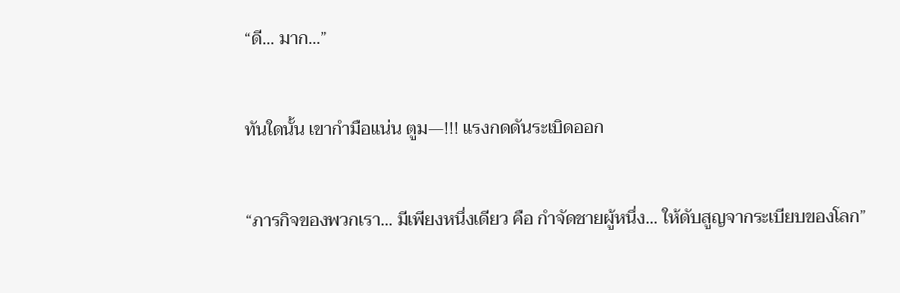“ดี... มาก...”


ทันใดนั้น เขากำมือแน่น ตูม—!!! แรงกดดันระเบิดออก


“ภารกิจของพวกเรา... มีเพียงหนึ่งเดียว คือ กำจัดชายผู้หนึ่ง... ให้ดับสูญจากระเบียบของโลก”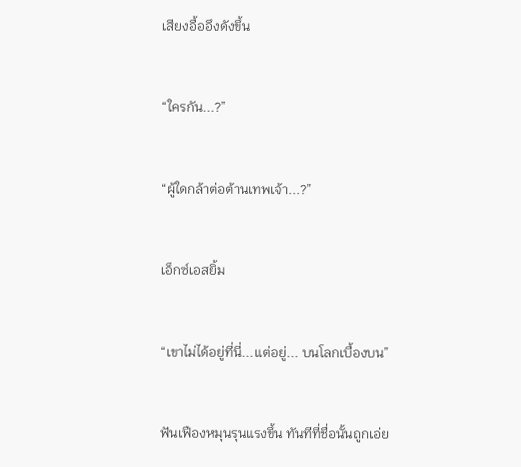เสียงอื้ออึงดังขึ้น


“ใครกัน...?”


“ผู้ใดกล้าต่อต้านเทพเจ้า...?”


เอ็กซ์เอสยิ้ม


“เขาไม่ได้อยู่ที่นี่...แต่อยู่... บนโลกเบื้องบน”


ฟันเฟืองหมุนรุนแรงขึ้น ทันทีที่ชื่อนั้นถูกเอ่ย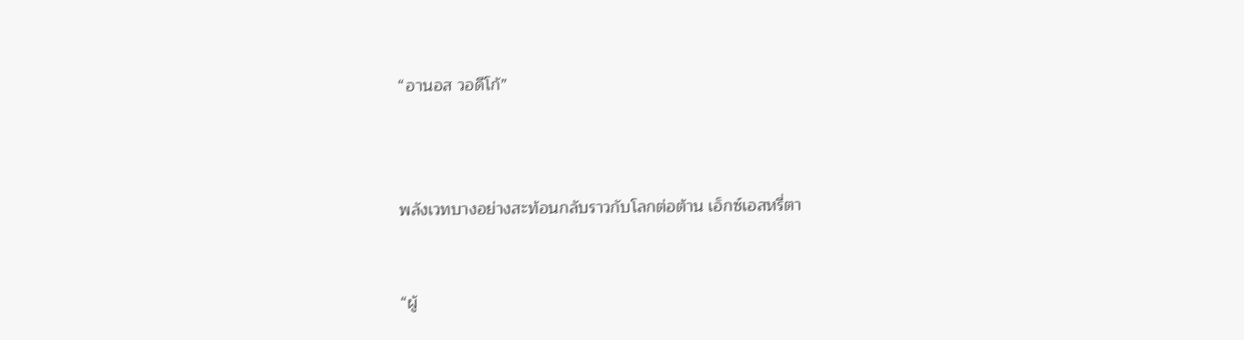“อานอส วอดีโก้”



พลังเวทบางอย่างสะท้อนกลับราวกับโลกต่อต้าน เอ็กซ์เอสหรี่ตา


“ผู้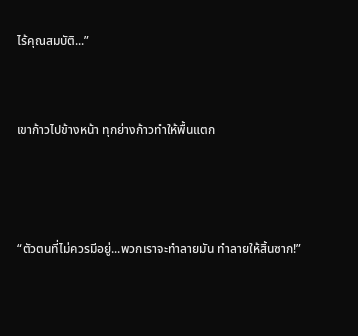ไร้คุณสมบัติ...”


เขาก้าวไปข้างหน้า ทุกย่างก้าวทำให้พื้นแตก



“ตัวตนที่ไม่ควรมีอยู่...พวกเราจะทำลายมัน ทำลายให้สิ้นซาก!”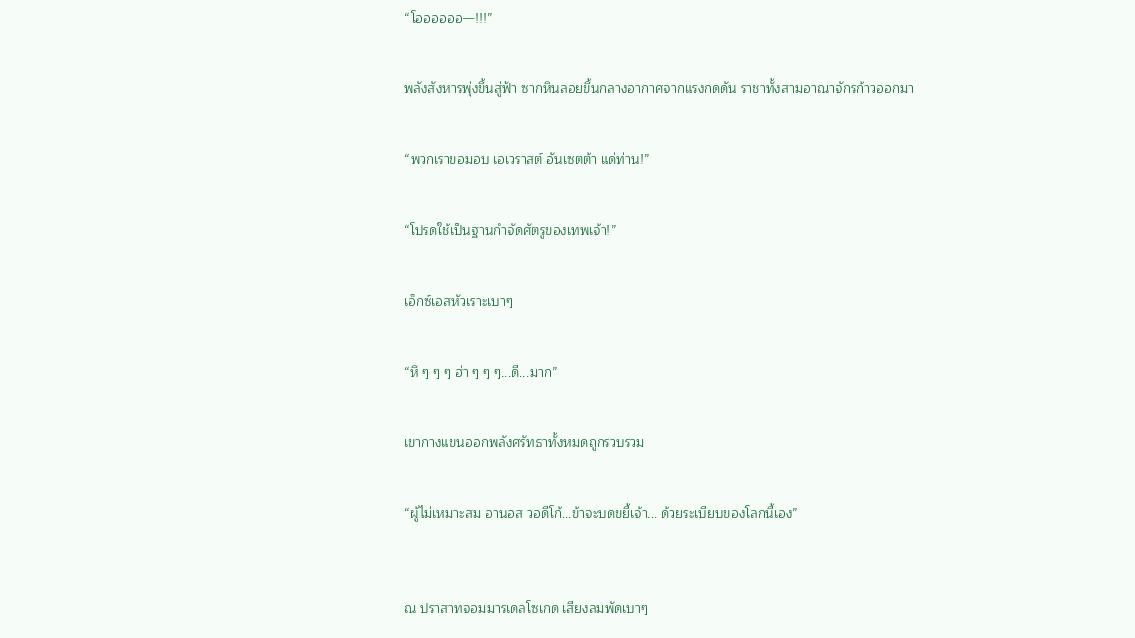“โออออออ—!!!”


พลังสังหารพุ่งขึ้นสู่ฟ้า ซากหินลอยขึ้นกลางอากาศจากแรงกดดัน ราชาทั้งสามอาณาจักรก้าวออกมา


“พวกเราขอมอบ เอเวราสต์ อันเซตต้า แด่ท่าน!”


“โปรดใช้เป็นฐานกำจัดศัตรูของเทพเจ้า!”


เอ็กซ์เอสหัวเราะเบาๆ


“หึ ๆ ๆ ๆ ฮ่า ๆ ๆ ๆ...ดี...มาก”


เขากางแขนออกพลังศรัทธาทั้งหมดถูกรวบรวม


“ผู้ไม่เหมาะสม อานอส วอดีโก้...ข้าจะบดขยี้เจ้า... ด้วยระเบียบของโลกนี้เอง”



ณ ปราสาทจอมมารเดลโซเกด เสียงลมพัดเบาๆ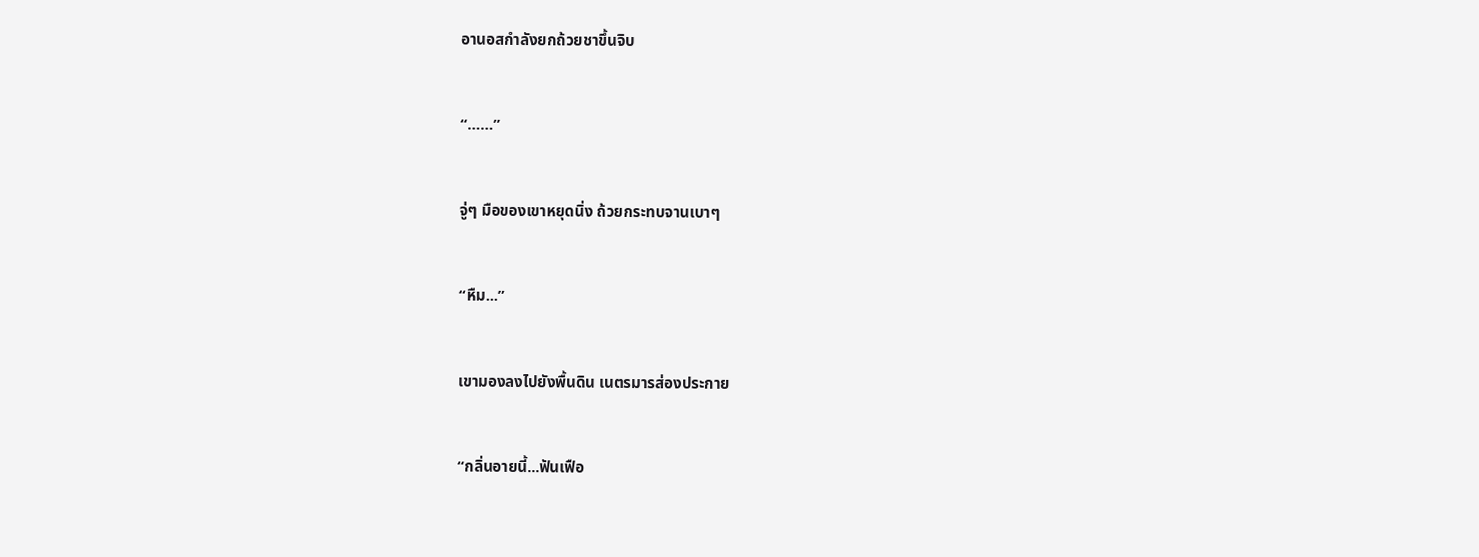อานอสกำลังยกถ้วยชาขึ้นจิบ


“……”


จู่ๆ มือของเขาหยุดนิ่ง ถ้วยกระทบจานเบาๆ


“หืม...”


เขามองลงไปยังพื้นดิน เนตรมารส่องประกาย


“กลิ่นอายนี้...ฟันเฟือ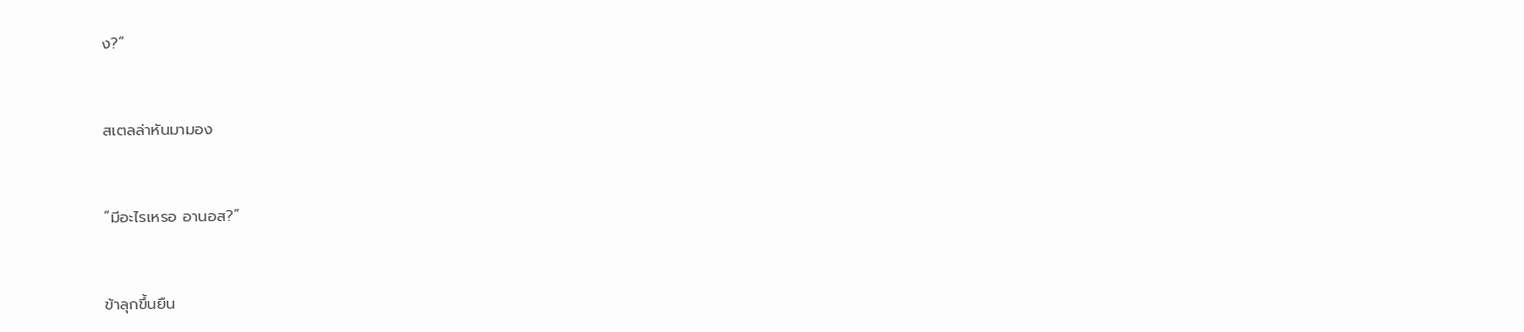ง?”


สเตลล่าหันมามอง


“มีอะไรเหรอ อานอส?”


ข้าลุกขึ้นยืน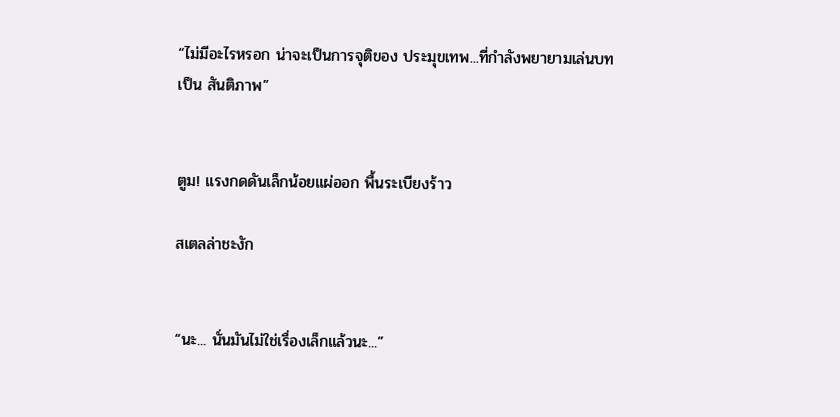“ไม่มีอะไรหรอก น่าจะเป็นการจุติของ ประมุขเทพ...ที่กำลังพยายามเล่นบทเป็น สันติภาพ”


ตูม! แรงกดดันเล็กน้อยแผ่ออก พื้นระเบียงร้าว

สเตลล่าชะงัก


“นะ... นั่นมันไม่ใช่เรื่องเล็กแล้วนะ...”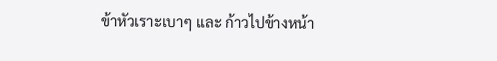ข้าหัวเราะเบาๆ และ ก้าวไปข้างหน้า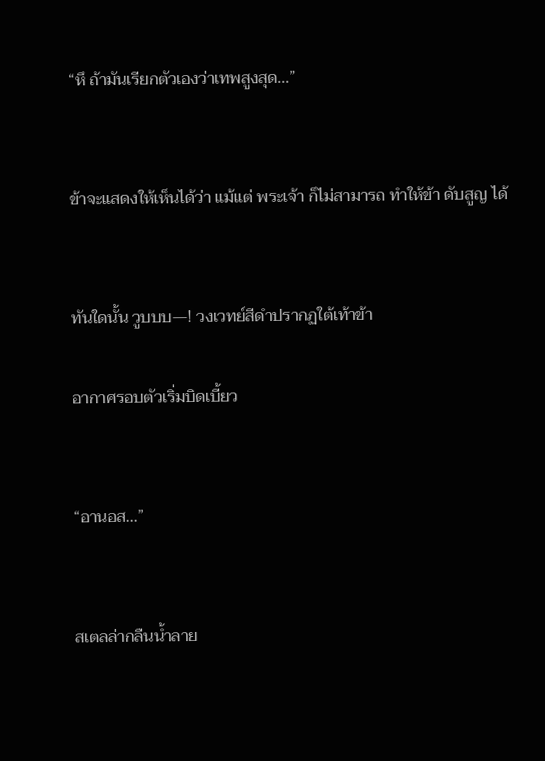“หึ ถ้ามันเรียกตัวเองว่าเทพสูงสุด...”


ข้าจะแสดงให้เห็นได้ว่า แม้แต่ พระเจ้า ก็ไม่สามารถ ทำให้ข้า ดับสูญ ได้


ทันใดนั้น วูบบบ—! วงเวทย์สีดำปรากฏใต้เท้าข้า

อากาศรอบตัวเริ่มบิดเบี้ยว


“อานอส...”


สเตลล่ากลืนน้ำลาย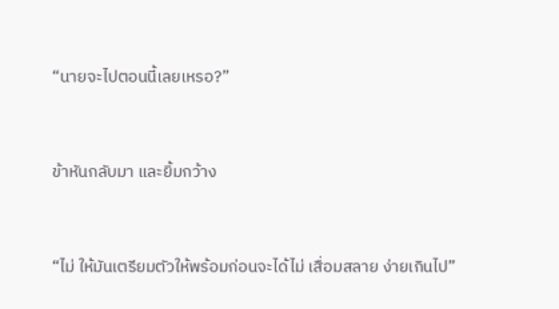“นายจะไปตอนนี้เลยเหรอ?”


ข้าหันกลับมา และยิ้มกว้าง


“ไม่ ให้มันเตรียมตัวให้พร้อมก่อนจะได้ไม่ เสื่อมสลาย ง่ายเกินไป”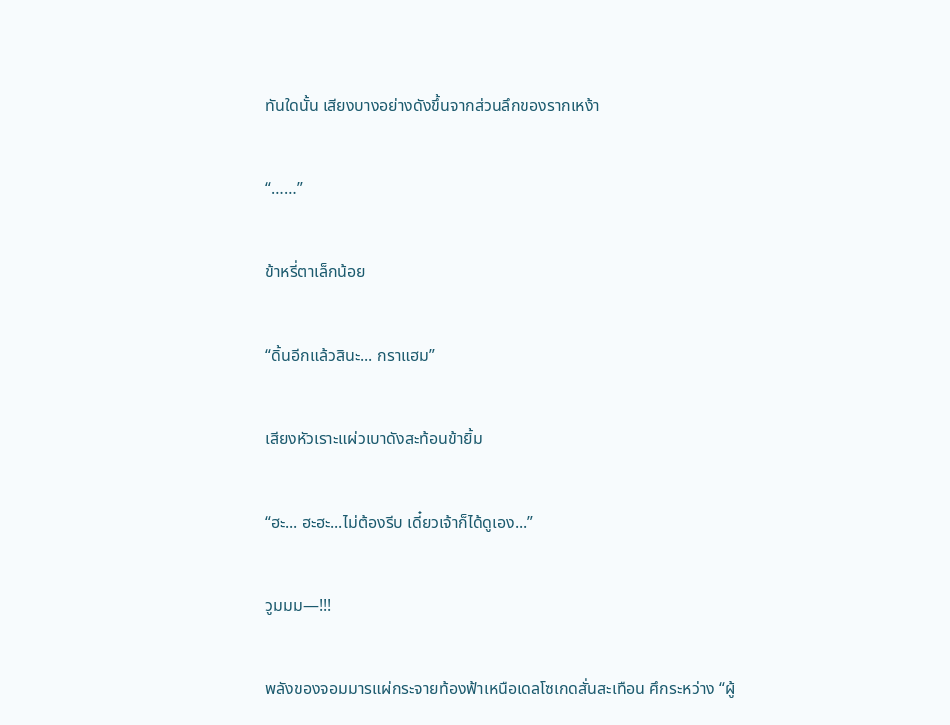ทันใดนั้น เสียงบางอย่างดังขึ้นจากส่วนลึกของรากเหง้า


“……”


ข้าหรี่ตาเล็กน้อย


“ดิ้นอีกแล้วสินะ... กราแฮม”


เสียงหัวเราะแผ่วเบาดังสะท้อนข้ายิ้ม


“ฮะ... ฮะฮะ...ไม่ต้องรีบ เดี๋ยวเจ้าก็ได้ดูเอง...”


วูมมม—!!!


พลังของจอมมารแผ่กระจายท้องฟ้าเหนือเดลโซเกดสั่นสะเทือน ศึกระหว่าง “ผู้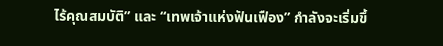ไร้คุณสมบัติ” และ “เทพเจ้าแห่งฟันเฟือง” กำลังจะเริ่มขึ้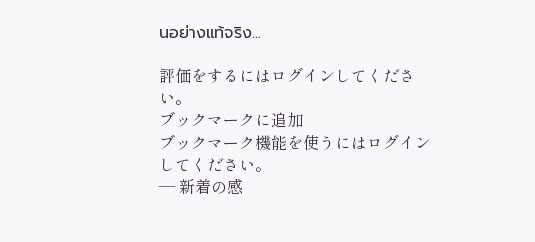นอย่างแท้จริง...

評価をするにはログインしてください。
ブックマークに追加
ブックマーク機能を使うにはログインしてください。
― 新着の感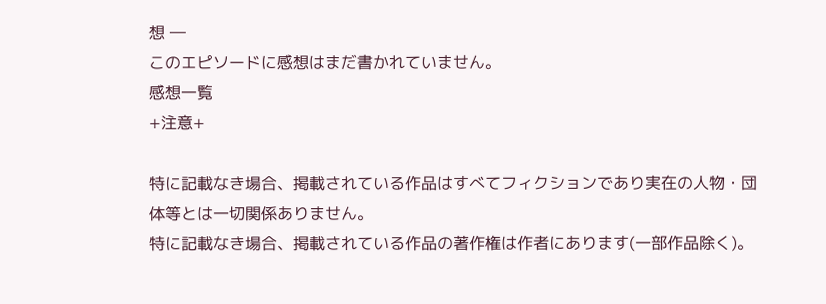想 ―
このエピソードに感想はまだ書かれていません。
感想一覧
+注意+

特に記載なき場合、掲載されている作品はすべてフィクションであり実在の人物・団体等とは一切関係ありません。
特に記載なき場合、掲載されている作品の著作権は作者にあります(一部作品除く)。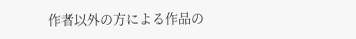作者以外の方による作品の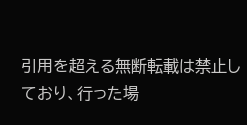引用を超える無断転載は禁止しており、行った場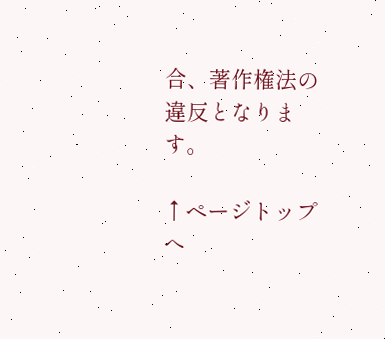合、著作権法の違反となります。

↑ページトップへ